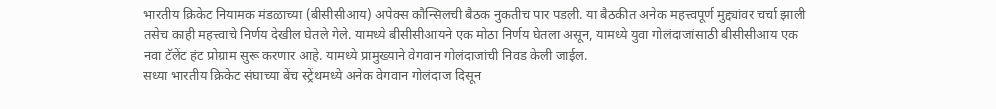भारतीय क्रिकेट नियामक मंडळाच्या (बीसीसीआय) अपेक्स कौन्सिलची बैठक नुकतीच पार पडली. या बैठकीत अनेक महत्त्वपूर्ण मुद्द्यांवर चर्चा झाली तसेच काही महत्त्वाचे निर्णय देखील घेतले गेले. यामध्ये बीसीसीआयने एक मोठा निर्णय घेतला असून, यामध्ये युवा गोलंदाजांसाठी बीसीसीआय एक नवा टॅलेंट हंट प्रोग्राम सुरू करणार आहे. यामध्ये प्रामुख्याने वेगवान गोलंदाजांची निवड केली जाईल.
सध्या भारतीय क्रिकेट संघाच्या बेंच स्ट्रेंथमध्ये अनेक वेगवान गोलंदाज दिसून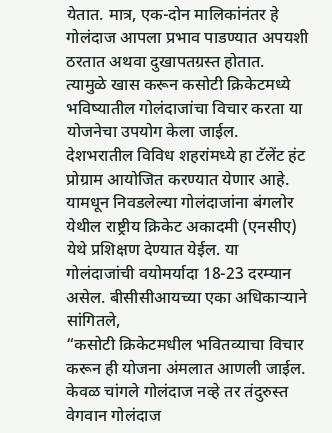येतात. मात्र, एक-दोन मालिकांनंतर हे गोलंदाज आपला प्रभाव पाडण्यात अपयशी ठरतात अथवा दुखापतग्रस्त होतात. त्यामुळे खास करून कसोटी क्रिकेटमध्ये भविष्यातील गोलंदाजांचा विचार करता या योजनेचा उपयोग केला जाईल. देशभरातील विविध शहरांमध्ये हा टॅलेंट हंट प्रोग्राम आयोजित करण्यात येणार आहे.
यामधून निवडलेल्या गोलंदाजांना बंगलोर येथील राष्ट्रीय क्रिकेट अकादमी (एनसीए) येथे प्रशिक्षण देण्यात येईल. या गोलंदाजांची वयोमर्यादा 18-23 दरम्यान असेल. बीसीसीआयच्या एका अधिकाऱ्याने सांगितले,
“कसोटी क्रिकेटमधील भवितव्याचा विचार करून ही योजना अंमलात आणली जाईल. केवळ चांगले गोलंदाज नव्हे तर तंदुरुस्त वेगवान गोलंदाज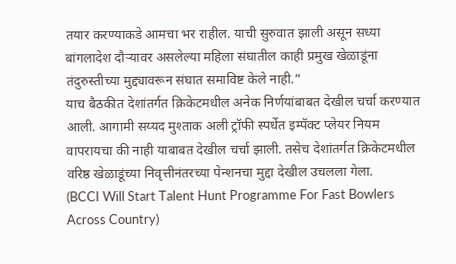तयार करण्याकडे आमचा भर राहील. याची सुरुवात झाली असून सध्या बांगलादेश दौऱ्यावर असलेल्या महिला संघातील काही प्रमुख खेळाडूंना तंदुरुस्तीच्या मुद्द्यावरून संघात समाविष्ट केले नाही.”
याच बैठकीत देशांतर्गत क्रिकेटमधील अनेक निर्णयांबाबत देखील चर्चा करण्यात आली. आगामी सय्यद मुश्ताक अली ट्रॉफी स्पर्धेत इम्पॅक्ट प्लेयर नियम वापरायचा की नाही याबाबत देखील चर्चा झाली. तसेच देशांतर्गत क्रिकेटमधील वरिष्ठ खेळाडूंच्या निवृत्तीनंतरच्या पेन्शनचा मुद्दा देखील उचलला गेला.
(BCCI Will Start Talent Hunt Programme For Fast Bowlers Across Country)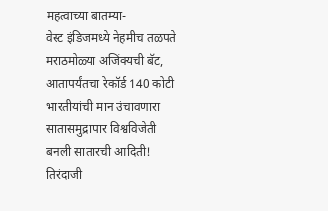महत्वाच्या बातम्या-
वेस्ट इंडिजमध्ये नेहमीच तळपते मराठमोळ्या अजिंक्यची बॅट, आतापर्यंतचा रेकॉर्ड 140 कोटी भारतीयांची मान उंचावणारा
सातासमुद्रापार विश्वविजेती बनली सातारची आदिती! तिरंदाजी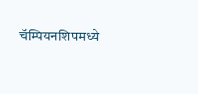चॅम्पियनशिपमध्ये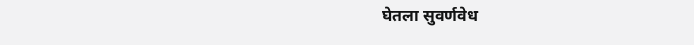घेतला सुवर्णवेध